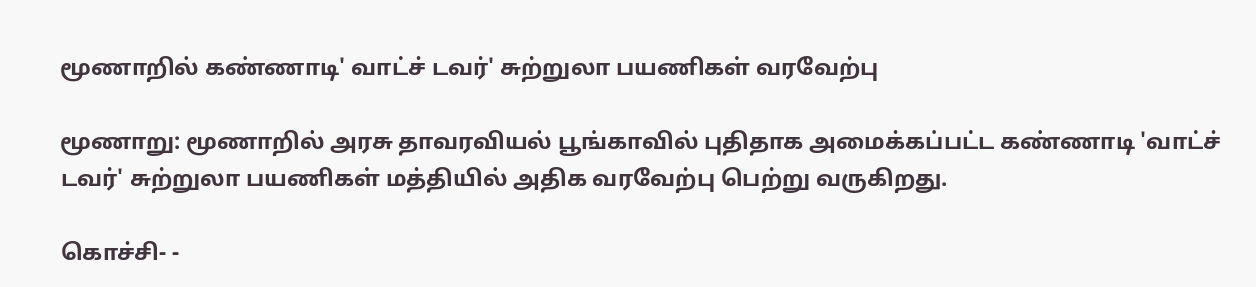மூணாறில் கண்ணாடி' வாட்ச் டவர்' சுற்றுலா பயணிகள் வரவேற்பு

மூணாறு: மூணாறில் அரசு தாவரவியல் பூங்காவில் புதிதாக அமைக்கப்பட்ட கண்ணாடி 'வாட்ச் டவர்' சுற்றுலா பயணிகள் மத்தியில் அதிக வரவேற்பு பெற்று வருகிறது.

கொச்சி- -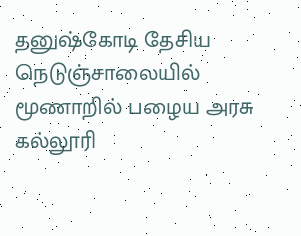தனுஷ்கோடி தேசிய நெடுஞ்சாலையில் மூணாறில் பழைய அரசு கல்லூரி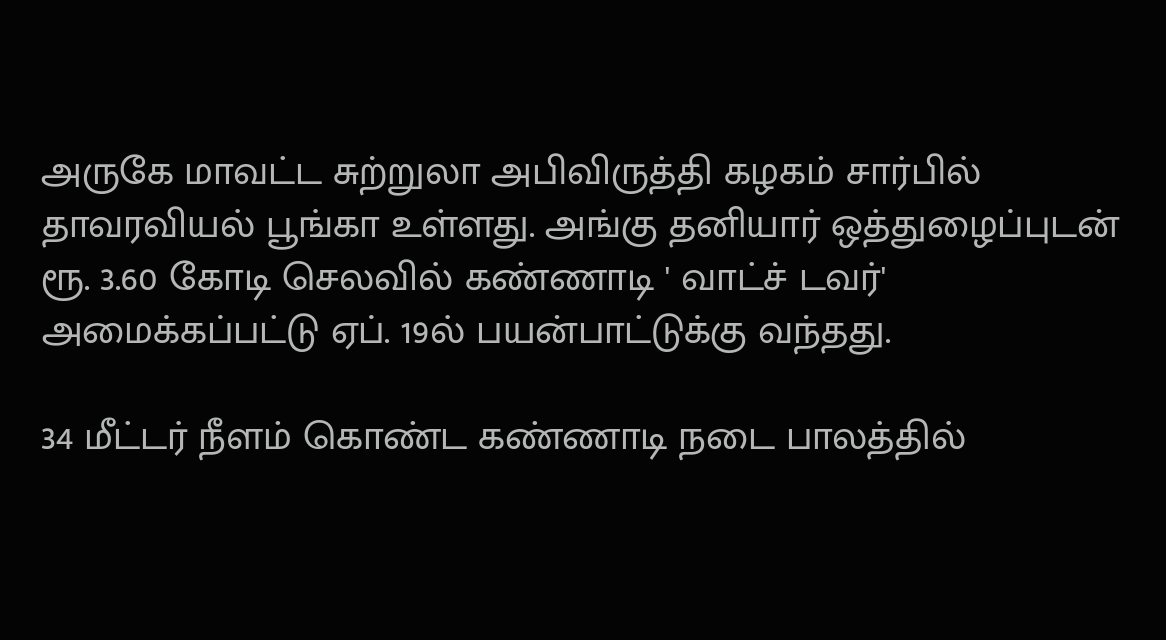அருகே மாவட்ட சுற்றுலா அபிவிருத்தி கழகம் சார்பில் தாவரவியல் பூங்கா உள்ளது. அங்கு தனியார் ஒத்துழைப்புடன் ரூ. 3.60 கோடி செலவில் கண்ணாடி ' வாட்ச் டவர்' அமைக்கப்பட்டு ஏப். 19ல் பயன்பாட்டுக்கு வந்தது.

34 மீட்டர் நீளம் கொண்ட கண்ணாடி நடை பாலத்தில்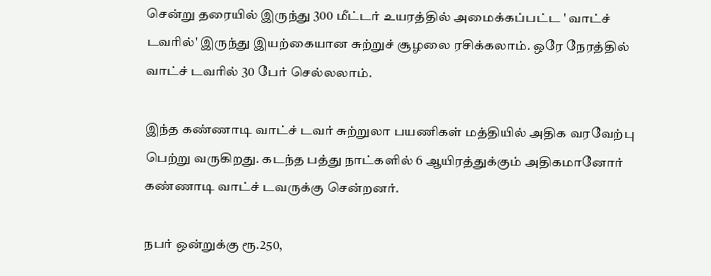சென்று தரையில் இருந்து 300 மீட்டர் உயரத்தில் அமைக்கப்பட்ட ' வாட்ச் டவரில்' இருந்து இயற்கையான சுற்றுச் சூழலை ரசிக்கலாம். ஒரே நேரத்தில் வாட்ச் டவரில் 30 பேர் செல்லலாம்.

இந்த கண்ணாடி வாட்ச் டவர் சுற்றுலா பயணிகள் மத்தியில் அதிக வரவேற்பு பெற்று வருகிறது. கடந்த பத்து நாட்களில் 6 ஆயிரத்துக்கும் அதிகமானோர் கண்ணாடி வாட்ச் டவருக்கு சென்றனர்.

நபர் ஒன்றுக்கு ரூ.250,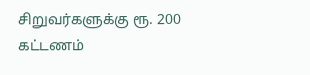சிறுவர்களுக்கு ரூ. 200 கட்டணம்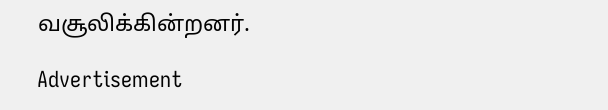வசூலிக்கின்றனர்.

Advertisement